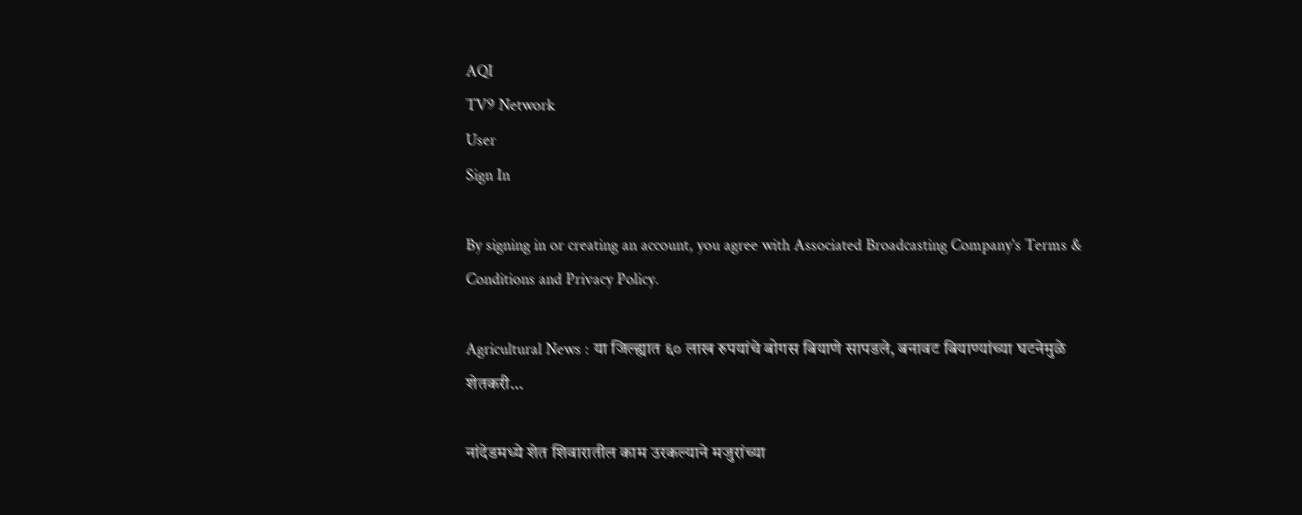AQI
TV9 Network
User
Sign In

By signing in or creating an account, you agree with Associated Broadcasting Company's Terms & Conditions and Privacy Policy.

Agricultural News : या जिल्ह्यात ६० लाख रुपयांचे बोगस बियाणे सापडले, बनावट बियाण्यांच्या घटनेमुळे शेतकरी…

नांदेडमध्ये शेत शिवारातील काम उरकल्याने मजुरांच्या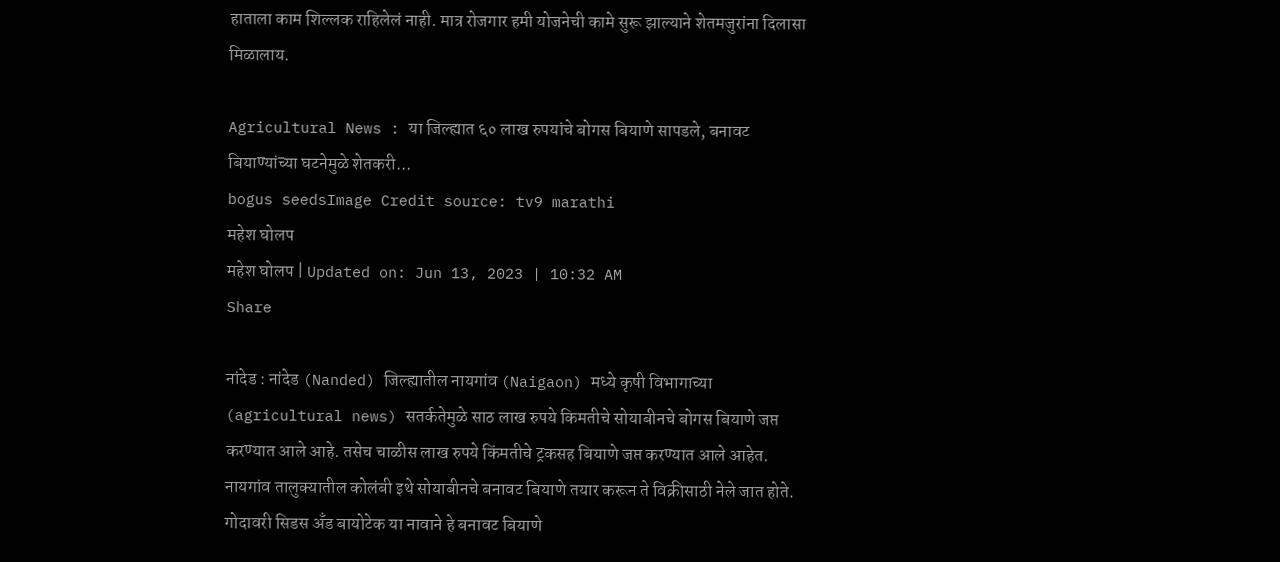हाताला काम शिल्लक राहिलेलं नाही. मात्र रोजगार हमी योजनेची कामे सुरू झाल्याने शेतमजुरांना दिलासा मिळालाय.

Agricultural News : या जिल्ह्यात ६० लाख रुपयांचे बोगस बियाणे सापडले, बनावट बियाण्यांच्या घटनेमुळे शेतकरी...
bogus seedsImage Credit source: tv9 marathi
महेश घोलप
महेश घोलप | Updated on: Jun 13, 2023 | 10:32 AM
Share

नांदेड : नांदेड (Nanded) जिल्ह्यातील नायगांव (Naigaon) मध्ये कृषी विभागाच्या (agricultural news) सतर्कतेमुळे साठ लाख रुपये किमतीचे सोयाबीनचे बोगस बियाणे जप्त करण्यात आले आहे. तसेच चाळीस लाख रुपये किंमतीचे ट्रकसह बियाणे जप्त करण्यात आले आहेत. नायगांव तालुक्यातील कोलंबी इथे सोयाबीनचे बनावट बियाणे तयार करून ते विक्रीसाठी नेले जात होते. गोदावरी सिडस अँड बायोटेक या नावाने हे बनावट बियाणे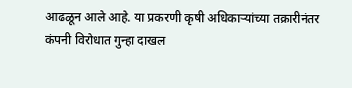आढळून आले आहे. या प्रकरणी कृषी अधिकाऱ्यांच्या तक्रारीनंतर कंपनी विरोधात गुन्हा दाखल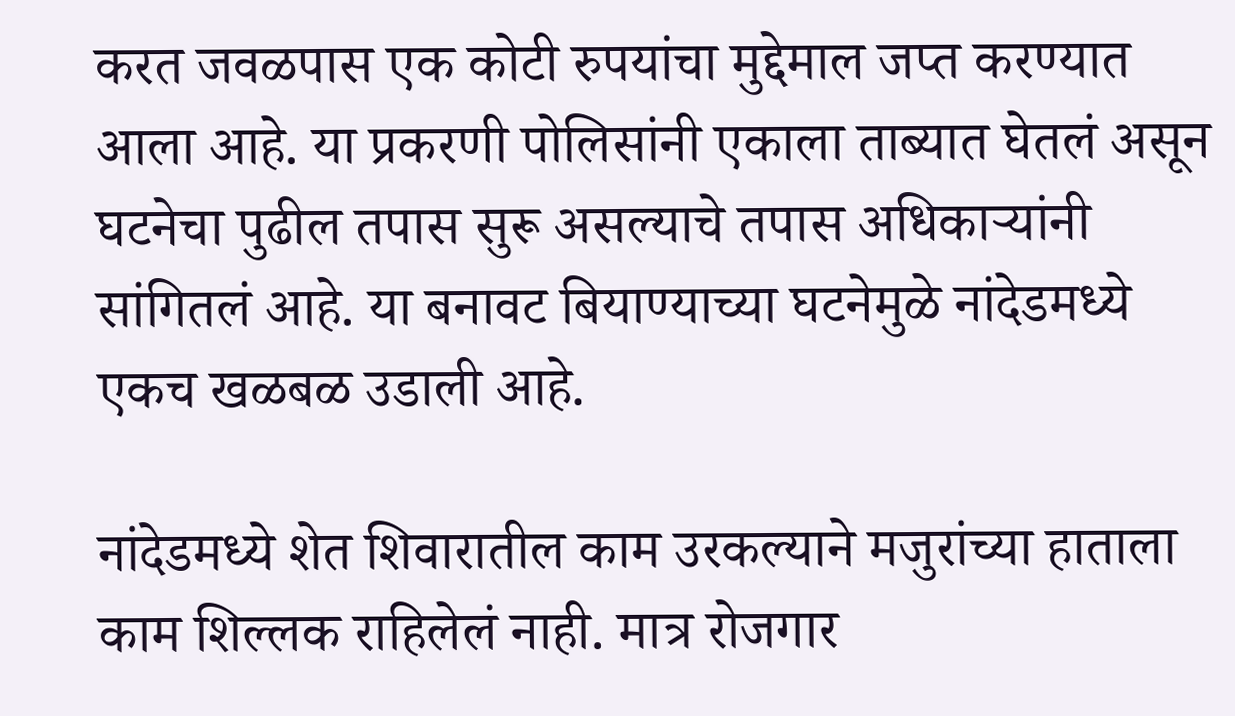करत जवळपास एक कोटी रुपयांचा मुद्देमाल जप्त करण्यात आला आहे. या प्रकरणी पोलिसांनी एकाला ताब्यात घेतलं असून घटनेचा पुढील तपास सुरू असल्याचे तपास अधिकाऱ्यांनी सांगितलं आहे. या बनावट बियाण्याच्या घटनेमुळे नांदेडमध्ये एकच खळबळ उडाली आहे.

नांदेडमध्ये शेत शिवारातील काम उरकल्याने मजुरांच्या हाताला काम शिल्लक राहिलेलं नाही. मात्र रोजगार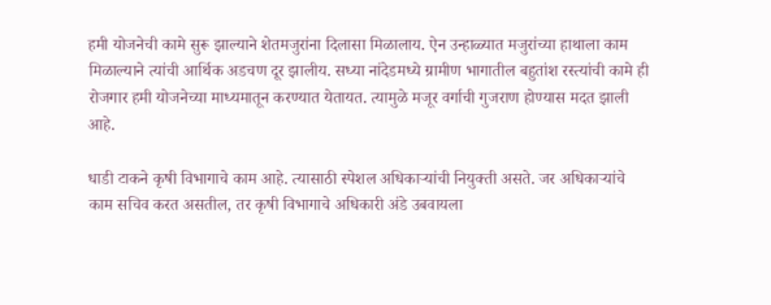हमी योजनेची कामे सुरू झाल्याने शेतमजुरांना दिलासा मिळालाय. ऐन उन्हाळ्यात मजुरांच्या हाथाला काम मिळाल्याने त्यांची आर्थिक अडचण दूर झालीय. सध्या नांदेडमध्ये ग्रामीण भागातील बहुतांश रस्त्यांची कामे ही रोजगार हमी योजनेच्या माध्यमातून करण्यात येतायत. त्यामुळे मजूर वर्गाची गुजराण होण्यास मदत झाली आहे.

धाडी टाकने कृषी विभागाचे काम आहे. त्यासाठी स्पेशल अधिकाऱ्यांची नियुक्ती असते. जर अधिकाऱ्यांचे काम सचिव करत असतील, तर कृषी विभागाचे अधिकारी अंडे उबवायला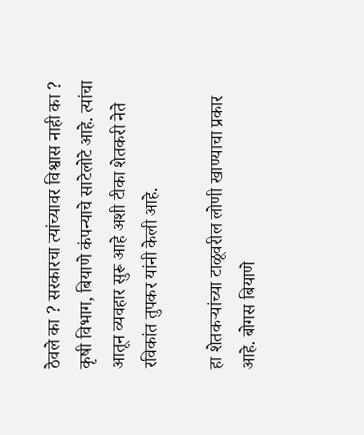ठेवले का ? सरकारचा त्यांच्यावर विश्वास नाही का ? कृषी विभाग, बियाणे कंपन्याचे साटेलोटे आहे. त्यांचा आतून व्यवहार सुरू आहे अशी टीका शेतकरी नेते रविकांत तुपकर यांनी केली आहे.

हा शेतकऱ्यांच्या टाळूवरील लोणी खाण्याचा प्रकार आहे. बोगस बियाणे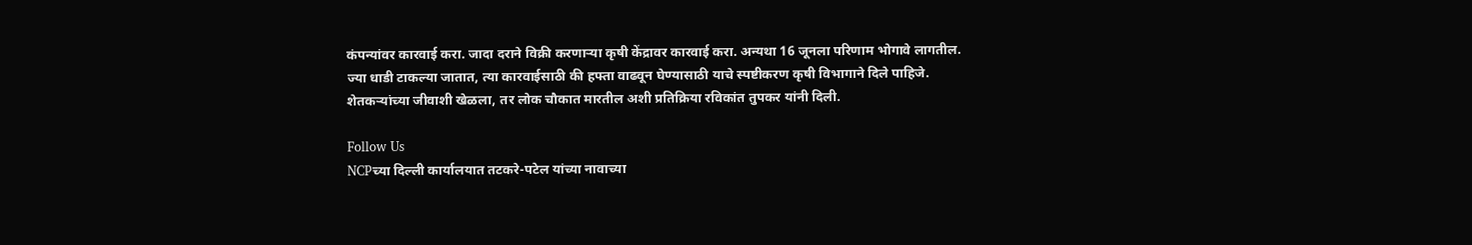कंपन्यांवर कारवाई करा. जादा दराने विक्री करणाऱ्या कृषी केंद्रावर कारवाई करा. अन्यथा 16 जूनला परिणाम भोगावे लागतील. ज्या धाडी टाकल्या जातात, त्या कारवाईसाठी की हफ्ता वाढवून घेण्यासाठी याचे स्पष्टीकरण कृषी विभागाने दिले पाहिजे. शेतकऱ्यांच्या जीवाशी खेळला, तर लोक चौकात मारतील अशी प्रतिक्रिया रविकांत तुपकर यांनी दिली.

Follow Us
NCPच्या दिल्ली कार्यालयात तटकरे-पटेल यांच्या नावाच्या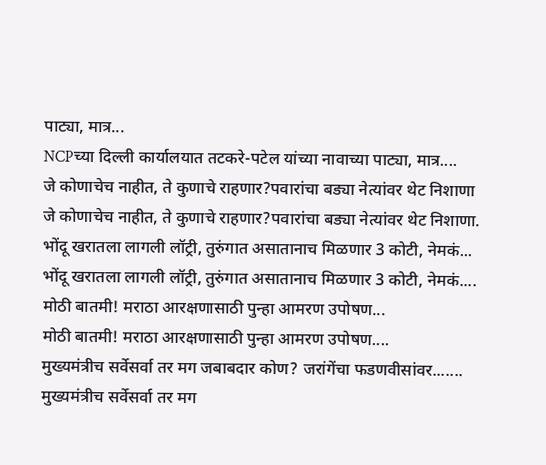पाट्या, मात्र...
NCPच्या दिल्ली कार्यालयात तटकरे-पटेल यांच्या नावाच्या पाट्या, मात्र....
जे कोणाचेच नाहीत, ते कुणाचे राहणार?पवारांचा बड्या नेत्यांवर थेट निशाणा
जे कोणाचेच नाहीत, ते कुणाचे राहणार?पवारांचा बड्या नेत्यांवर थेट निशाणा.
भोंदू खरातला लागली लॉट्री, तुरुंगात असातानाच मिळणार 3 कोटी, नेमकं...
भोंदू खरातला लागली लॉट्री, तुरुंगात असातानाच मिळणार 3 कोटी, नेमकं....
मोठी बातमी! मराठा आरक्षणासाठी पुन्हा आमरण उपोषण...
मोठी बातमी! मराठा आरक्षणासाठी पुन्हा आमरण उपोषण....
मुख्यमंत्रीच सर्वेसर्वा तर मग जबाबदार कोण? जरांगेंचा फडणवीसांवर.......
मुख्यमंत्रीच सर्वेसर्वा तर मग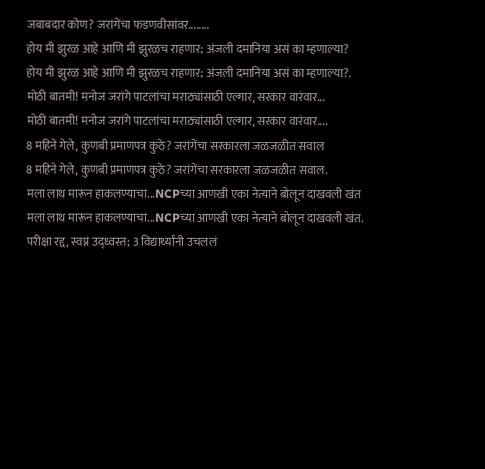जबाबदार कोण? जरांगेंचा फडणवीसांवर........
होय मी झुरळ आहे आणि मी झुरळच राहणार; अंजली दमानिया असं का म्हणाल्या?
होय मी झुरळ आहे आणि मी झुरळच राहणार; अंजली दमानिया असं का म्हणाल्या?.
मोठी बातमी! मनोज जरांगे पाटलांचा मराठ्यांसाठी एल्गार, सरकार वारंवार...
मोठी बातमी! मनोज जरांगे पाटलांचा मराठ्यांसाठी एल्गार, सरकार वारंवार....
8 महिने गेले, कुणबी प्रमाणपत्र कुठे? जरांगेंचा सरकारला जळजळीत सवाल
8 महिने गेले, कुणबी प्रमाणपत्र कुठे? जरांगेंचा सरकारला जळजळीत सवाल.
मला लाथ मारून हाकलण्याचा...NCPच्या आणखी एका नेत्याने बोलून दाखवली खंत
मला लाथ मारून हाकलण्याचा...NCPच्या आणखी एका नेत्याने बोलून दाखवली खंत.
परीक्षा रद्द, स्वप्नं उद्ध्वस्त; 3 विद्यार्थ्यांनी उचललं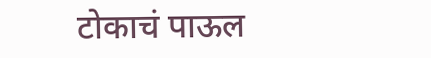टोकाचं पाऊल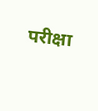परीक्षा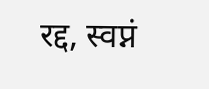रद्द, स्वप्नं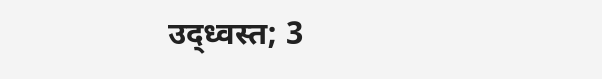उद्ध्वस्त; 3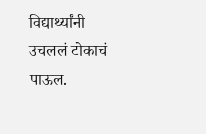विद्यार्थ्यांनी उचललं टोकाचं पाऊल.